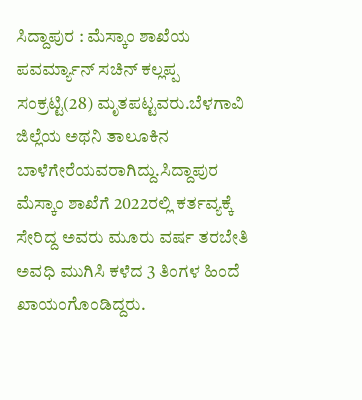ಸಿದ್ದಾಪುರ : ಮೆಸ್ಕಾಂ ಶಾಖೆಯ ಪವರ್ಮ್ಯಾನ್ ಸಚಿನ್ ಕಲ್ಲಪ್ಪ ಸಂಕ್ರಟ್ಟಿ(28) ಮೃತಪಟ್ಟವರು.ಬೆಳಗಾವಿ ಜಿಲ್ಲೆಯ ಅಥನಿ ತಾಲೂಕಿನ ಬಾಳೆಗೇರೆಯವರಾಗಿದ್ದು.ಸಿದ್ದಾಪುರ ಮೆಸ್ಕಾಂ ಶಾಖೆಗೆ 2022ರಲ್ಲಿ ಕರ್ತವ್ಯಕ್ಕೆ ಸೇರಿದ್ದ ಅವರು ಮೂರು ವರ್ಷ ತರಬೇತಿ ಅವಧಿ ಮುಗಿಸಿ ಕಳೆದ 3 ತಿಂಗಳ ಹಿಂದೆ ಖಾಯಂಗೊಂಡಿದ್ದರು.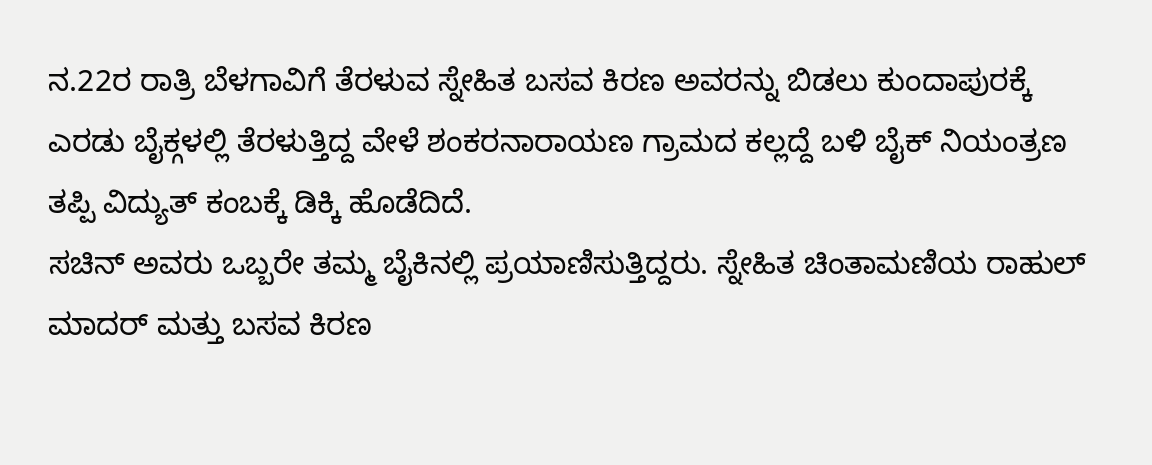ನ.22ರ ರಾತ್ರಿ ಬೆಳಗಾವಿಗೆ ತೆರಳುವ ಸ್ನೇಹಿತ ಬಸವ ಕಿರಣ ಅವರನ್ನು ಬಿಡಲು ಕುಂದಾಪುರಕ್ಕೆ ಎರಡು ಬೈಕ್ಗಳಲ್ಲಿ ತೆರಳುತ್ತಿದ್ದ ವೇಳೆ ಶಂಕರನಾರಾಯಣ ಗ್ರಾಮದ ಕಲ್ಲದ್ದೆ ಬಳಿ ಬೈಕ್ ನಿಯಂತ್ರಣ ತಪ್ಪಿ ವಿದ್ಯುತ್ ಕಂಬಕ್ಕೆ ಡಿಕ್ಕಿ ಹೊಡೆದಿದೆ.
ಸಚಿನ್ ಅವರು ಒಬ್ಬರೇ ತಮ್ಮ ಬೈಕಿನಲ್ಲಿ ಪ್ರಯಾಣಿಸುತ್ತಿದ್ದರು. ಸ್ನೇಹಿತ ಚಿಂತಾಮಣಿಯ ರಾಹುಲ್ ಮಾದರ್ ಮತ್ತು ಬಸವ ಕಿರಣ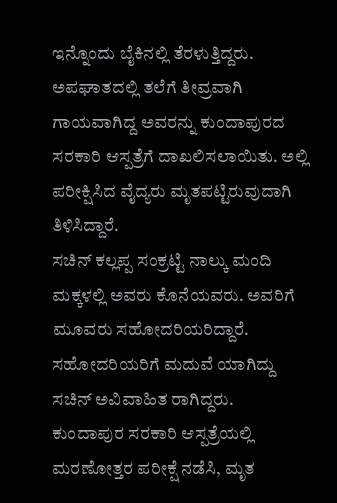ಇನ್ನೊಂದು ಬೈಕಿನಲ್ಲಿ ತೆರಳುತ್ತಿದ್ದರು. ಅಪಘಾತದಲ್ಲಿ ತಲೆಗೆ ತೀವ್ರವಾಗಿ ಗಾಯವಾಗಿದ್ದ ಅವರನ್ನು ಕುಂದಾಪುರದ ಸರಕಾರಿ ಆಸ್ಪತ್ರೆಗೆ ದಾಖಲಿಸಲಾಯಿತು. ಅಲ್ಲಿ ಪರೀಕ್ಷಿಸಿದ ವೈದ್ಯರು ಮೃತಪಟ್ಟಿರುವುದಾಗಿ ತಿಳಿಸಿದ್ದಾರೆ.
ಸಚಿನ್ ಕಲ್ಲಪ್ಪ ಸಂಕ್ರಟ್ಟಿ ನಾಲ್ಕು ಮಂದಿ ಮಕ್ಕಳಲ್ಲಿ ಅವರು ಕೊನೆಯವರು. ಅವರಿಗೆ ಮೂವರು ಸಹೋದರಿಯರಿದ್ದಾರೆ. ಸಹೋದರಿಯರಿಗೆ ಮದುವೆ ಯಾಗಿದ್ದು ಸಚಿನ್ ಅವಿವಾಹಿತ ರಾಗಿದ್ದರು.
ಕುಂದಾಪುರ ಸರಕಾರಿ ಆಸ್ಪತ್ರೆಯಲ್ಲಿ ಮರಣೋತ್ತರ ಪರೀಕ್ಷೆ ನಡೆಸಿ, ಮೃತ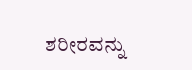ಶರೀರವನ್ನು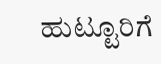ಹುಟ್ಟೂರಿಗೆ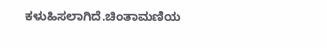ಕಳುಹಿಸಲಾಗಿದೆ.ಚಿಂತಾಮಣಿಯ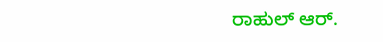ರಾಹುಲ್ ಆರ್.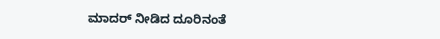ಮಾದರ್ ನೀಡಿದ ದೂರಿನಂತೆ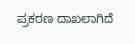ಪ್ರಕರಣ ದಾಖಲಾಗಿದೆ